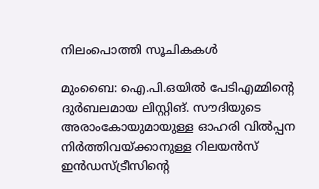നിലംപൊത്തി സൂചികകള്‍

മുംബൈ: ഐ.പി.ഒയില്‍ പേടിഎമ്മിന്റെ ദുര്‍ബലമായ ലിസ്റ്റിങ്. സൗദിയുടെ അരാംകോയുമായുള്ള ഓഹരി വില്‍പ്പന നിര്‍ത്തിവയ്ക്കാനുള്ള റിലയന്‍സ് ഇന്‍ഡസ്ട്രീസിന്റെ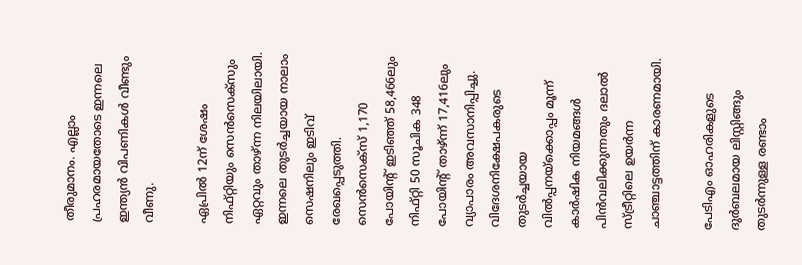തീരുമാനം. എല്ലാം പ്രഹരമായതോടെ ഇന്നലെ ഇന്ത്യന്‍ വിപണികള്‍ വീണ്ടും വീണു.

ഏപ്രില്‍ 12ന് ശേഷം നിഫ്റ്റിയും സെന്‍സെക്സും ഏറ്റവും താഴ്ന്ന നിലയിലായി. ഇന്നലെ തുടര്‍ച്ചയായ നാലാം സെഷനിലും ഇടിവ് രേഖപ്പെടുത്തി. സെന്‍സെക്സ് 1,170 പോയിന്റ് ഇടിഞ്ഞ് 58,466ലും നിഫ്റ്റി 50 സൂചിക 348 പോയിന്റ് താഴ്ന്ന് 17,416ലും വ്യാപാരം അവസാനിപ്പിച്ചു. വിദേശനിക്ഷേപകരുടെ തുടര്‍ച്ചയായ വില്‍പ്പനയ്ക്കൊപ്പം മൂന്ന് കാര്‍ഷിക നിയമങ്ങള്‍ പിന്‍വലിക്കുന്നതും ദലാല്‍ സ്ട്രീറ്റിലെ ഉയര്‍ന്ന ചാഞ്ചാട്ടത്തിന് കാരണമായി.

പേടിഎം ഓഹരികളുടെ ദുര്‍ബലമായ ലിസ്റ്റിങ്ങും തുടര്‍ന്നുള്ള രണ്ടാം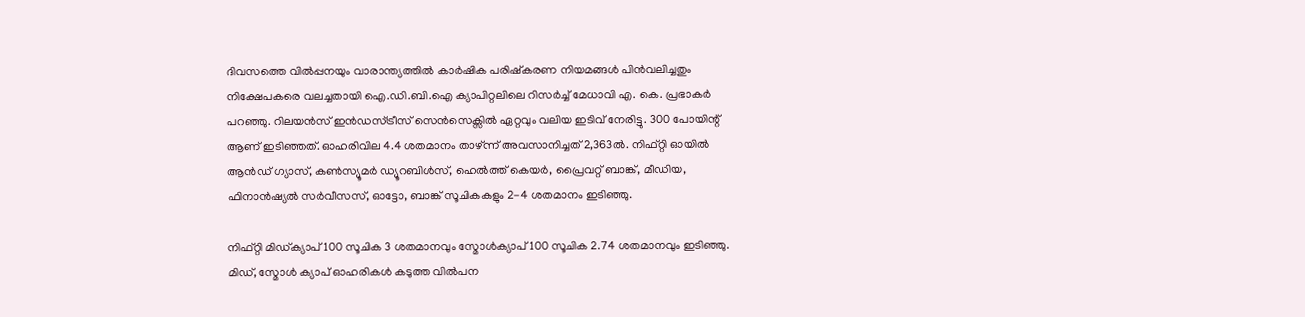ദിവസത്തെ വില്‍പ്പനയും വാരാന്ത്യത്തില്‍ കാര്‍ഷിക പരിഷ്‌കരണ നിയമങ്ങള്‍ പിന്‍വലിച്ചതും നിക്ഷേപകരെ വലച്ചതായി ഐ.ഡി.ബി.ഐ ക്യാപിറ്റലിലെ റിസര്‍ച്ച് മേധാവി എ. കെ. പ്രഭാകര്‍ പറഞ്ഞു. റിലയന്‍സ് ഇന്‍ഡസ്ട്രീസ് സെന്‍സെക്സില്‍ ഏറ്റവും വലിയ ഇടിവ് നേരിട്ടു. 300 പോയിന്റ് ആണ് ഇടിഞ്ഞത്. ഓഹരിവില 4.4 ശതമാനം താഴ്ന്ന് അവസാനിച്ചത് 2,363ല്‍. നിഫ്റ്റി ഓയില്‍ ആന്‍ഡ് ഗ്യാസ്, കണ്‍സ്യൂമര്‍ ഡ്യൂറബിള്‍സ്, ഹെല്‍ത്ത് കെയര്‍, പ്രൈവറ്റ് ബാങ്ക്, മീഡിയ, ഫിനാന്‍ഷ്യല്‍ സര്‍വീസസ്, ഓട്ടോ, ബാങ്ക് സൂചികകളും 2-4 ശതമാനം ഇടിഞ്ഞു.

നിഫ്റ്റി മിഡ്ക്യാപ് 100 സൂചിക 3 ശതമാനവും സ്മോള്‍ക്യാപ് 100 സൂചിക 2.74 ശതമാനവും ഇടിഞ്ഞു. മിഡ്, സ്മോള്‍ ക്യാപ് ഓഹരികള്‍ കടുത്ത വില്‍പന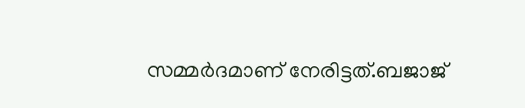സമ്മര്‍ദമാണ് നേരിട്ടത്.ബജാജ്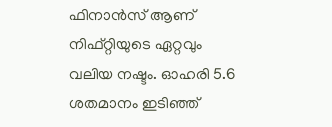ഫിനാന്‍സ് ആണ് നിഫ്റ്റിയുടെ ഏറ്റവും വലിയ നഷ്ടം. ഓഹരി 5.6 ശതമാനം ഇടിഞ്ഞ്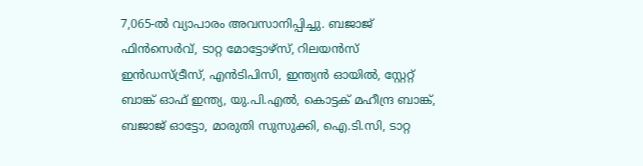7,065-ല്‍ വ്യാപാരം അവസാനിപ്പിച്ചു. ബജാജ് ഫിന്‍സെര്‍വ്, ടാറ്റ മോട്ടോഴ്സ്, റിലയന്‍സ് ഇന്‍ഡസ്ട്രീസ്, എന്‍ടിപിസി, ഇന്ത്യന്‍ ഓയില്‍, സ്റ്റേറ്റ് ബാങ്ക് ഓഫ് ഇന്ത്യ, യു.പി.എല്‍, കൊട്ടക് മഹീന്ദ്ര ബാങ്ക്, ബജാജ് ഓട്ടോ, മാരുതി സുസുക്കി, ഐ.ടി.സി, ടാറ്റ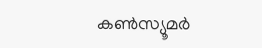കണ്‍സ്യൂമര്‍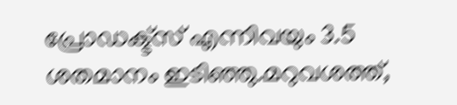പ്രോഡക്ട്സ് എന്നിവയും 3.5 ശതമാനം ഇടിഞ്ഞു.മറുവശത്ത്,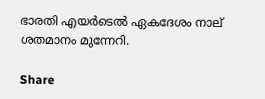ഭാരതി എയര്‍ടെല്‍ ഏകദേശം നാല് ശതമാനം മുന്നേറി.

Share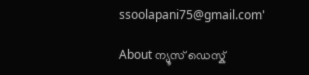ssoolapani75@gmail.com'

About ന്യൂസ് ഡെസ്ക്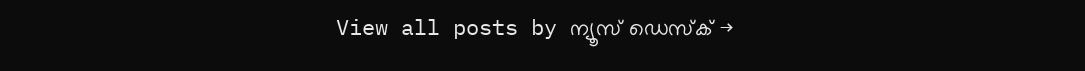View all posts by ന്യൂസ് ഡെസ്ക് →